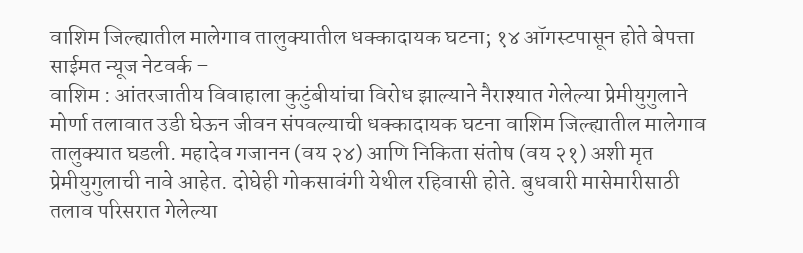वाशिम जिल्ह्यातील मालेगाव तालुक्यातील धक्कादायक घटना; १४ ऑगस्टपासून होते बेपत्ता
साईमत न्यूज नेटवर्क –
वाशिम : आंतरजातीय विवाहाला कुटुंबीयांचा विरोध झाल्याने नैराश्यात गेलेल्या प्रेमीयुगुलाने मोर्णा तलावात उडी घेऊन जीवन संपवल्याची धक्कादायक घटना वाशिम जिल्ह्यातील मालेगाव तालुक्यात घडली. महादेव गजानन (वय २४) आणि निकिता संतोष (वय २१) अशी मृत प्रेमीयुगुलाची नावे आहेत. दोघेही गोकसावंगी येथील रहिवासी होते. बुधवारी मासेमारीसाठी तलाव परिसरात गेलेल्या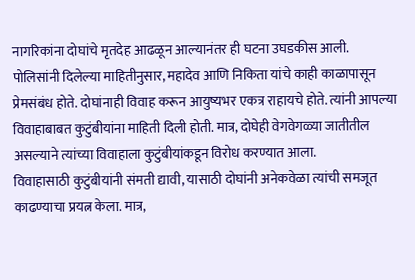नागरिकांना दोघांचे मृतदेह आढळून आल्यानंतर ही घटना उघडकीस आली.
पोलिसांनी दिलेल्या माहितीनुसार, महादेव आणि निकिता यांचे काही काळापासून प्रेमसंबंध होते. दोघांनाही विवाह करून आयुष्यभर एकत्र राहायचे होते. त्यांनी आपल्या विवाहाबाबत कुटुंबीयांना माहिती दिली होती. मात्र, दोघेही वेगवेगळ्या जातीतील असल्याने त्यांच्या विवाहाला कुटुंबीयांकडून विरोध करण्यात आला.
विवाहासाठी कुटुंबीयांनी संमती द्यावी, यासाठी दोघांनी अनेकवेळा त्यांची समजूत काढण्याचा प्रयत्न केला. मात्र,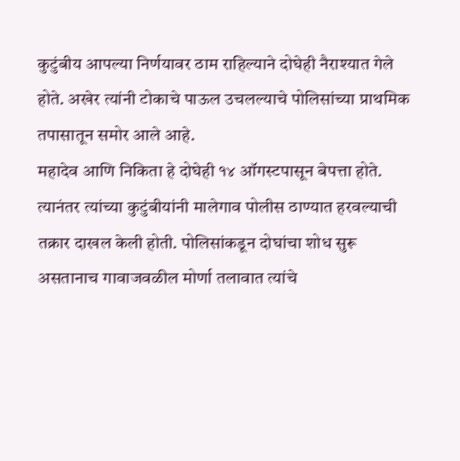कुटुंबीय आपल्या निर्णयावर ठाम राहिल्याने दोघेही नैराश्यात गेले होते. अखेर त्यांनी टोकाचे पाऊल उचलल्याचे पोलिसांच्या प्राथमिक तपासातून समोर आले आहे.
महादेव आणि निकिता हे दोघेही १४ ऑगस्टपासून बेपत्ता होते. त्यानंतर त्यांच्या कुटुंबीयांनी मालेगाव पोलीस ठाण्यात हरवल्याची तक्रार दाखल केली होती. पोलिसांकडून दोघांचा शोध सुरू असतानाच गावाजवळील मोर्णा तलावात त्यांचे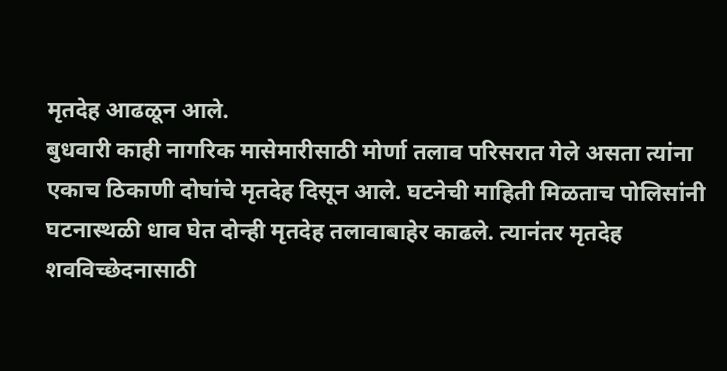मृतदेह आढळून आले.
बुधवारी काही नागरिक मासेमारीसाठी मोर्णा तलाव परिसरात गेले असता त्यांना एकाच ठिकाणी दोघांचे मृतदेह दिसून आले. घटनेची माहिती मिळताच पोलिसांनी घटनास्थळी धाव घेत दोन्ही मृतदेह तलावाबाहेर काढले. त्यानंतर मृतदेह शवविच्छेदनासाठी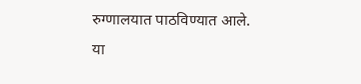रुग्णालयात पाठविण्यात आले.
या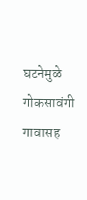घटनेमुळे गोकसावंगी गावासह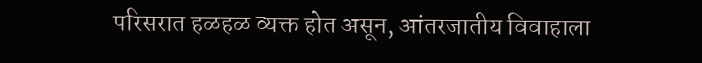परिसरात हळहळ व्यक्त होत असून, आंतरजातीय विवाहाला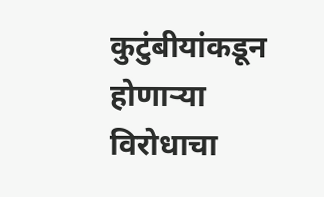कुटुंबीयांकडून होणाऱ्या विरोधाचा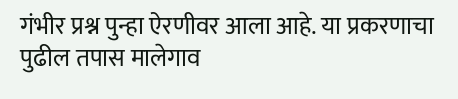गंभीर प्रश्न पुन्हा ऐरणीवर आला आहे. या प्रकरणाचा पुढील तपास मालेगाव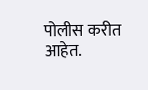पोलीस करीत आहेत.